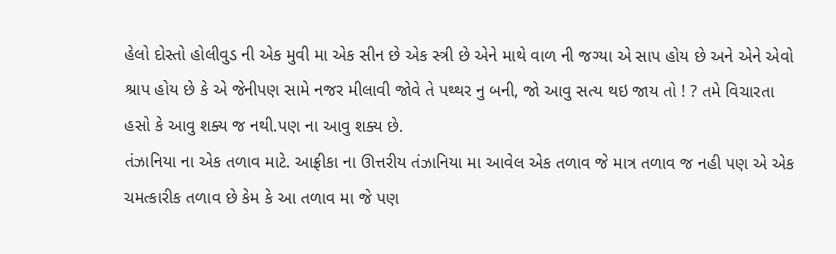હેલો દોસ્તો હોલીવુડ ની એક મુવી મા એક સીન છે એક સ્ત્રી છે એને માથે વાળ ની જગ્યા એ સાપ હોય છે અને એને એવો શ્રાપ હોય છે કે એ જેનીપણ સામે નજર મીલાવી જોવે તે પથ્થર નુ બની, જો આવુ સત્ય થઇ જાય તો ! ? તમે વિચારતા હસો કે આવુ શક્ય જ નથી.પણ ના આવુ શક્ય છે.
તંઝાનિયા ના એક તળાવ માટે. આફ્રીકા ના ઊત્તરીય તંઝાનિયા મા આવેલ એક તળાવ જે માત્ર તળાવ જ નહી પણ એ એક ચમત્કારીક તળાવ છે કેમ કે આ તળાવ મા જે પણ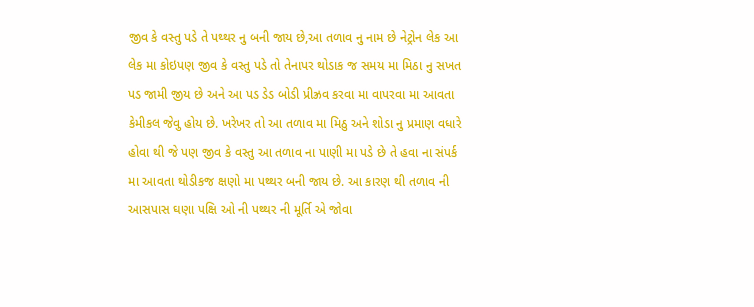જીવ કે વસ્તુ પડે તે પથ્થર નુ બની જાય છે,આ તળાવ નુ નામ છે નેટ્રોન લેક આ લેક મા કોઇપણ જીવ કે વસ્તુ પડે તો તેનાપર થોડાક જ સમય મા મિઠા નુ સખત પડ જામી જીય છે અને આ પડ ડેડ બોડી પ્રીઝ્રવ કરવા મા વાપરવા મા આવતા કેમીકલ જેવુ હોય છે. ખરેખર તો આ તળાવ મા મિઠુ અને શોડા નુ પ્રમાણ વધારે હોવા થી જે પણ જીવ કે વસ્તુ આ તળાવ ના પાણી મા પડે છે તે હવા ના સંપર્ક મા આવતા થોડીકજ ક્ષણો મા પથ્થર બની જાય છે. આ કારણ થી તળાવ ની આસપાસ ઘણા પક્ષિ ઓ ની પથ્થર ની મૂર્તિ એ જોવા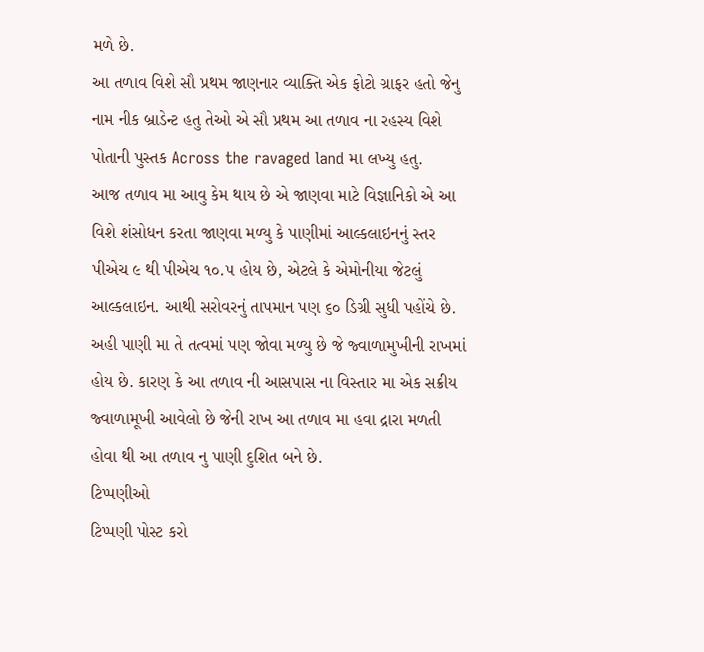મળે છે.
આ તળાવ વિશે સૌ પ્રથમ જાણનાર વ્યાક્તિ એક ફોટો ગ્રાફર હતો જેનુ નામ નીક બ્રાડેન્ટ હતુ તેઓ એ સૌ પ્રથમ આ તળાવ ના રહસ્ય વિશે પોતાની પુસ્તક Across the ravaged land મા લખ્યુ હતુ.
આજ તળાવ મા આવુ કેમ થાય છે એ જાણવા માટે વિજ્ઞાનિકો એ આ વિશે શંસોધન કરતા જાણવા મળ્યુ કે પાણીમાં આલ્કલાઇનનું સ્તર પીએચ ૯ થી પીએચ ૧૦.૫ હોય છે, એટલે કે એમોનીયા જેટલું આલ્કલાઇન. આથી સરોવરનું તાપમાન પણ ૬૦ ડિગ્રી સુધી પહોંચે છે. અહી પાણી મા તે તત્વમાં પણ જોવા મળ્યુ છે જે જ્વાળામુખીની રાખમાં હોય છે. કારણ કે આ તળાવ ની આસપાસ ના વિસ્તાર મા એક સક્રીય જ્વાળામૂખી આવેલો છે જેની રાખ આ તળાવ મા હવા દ્રારા મળતી હોવા થી આ તળાવ નુ પાણી દુશિત બને છે.
ટિપ્પણીઓ
ટિપ્પણી પોસ્ટ કરો